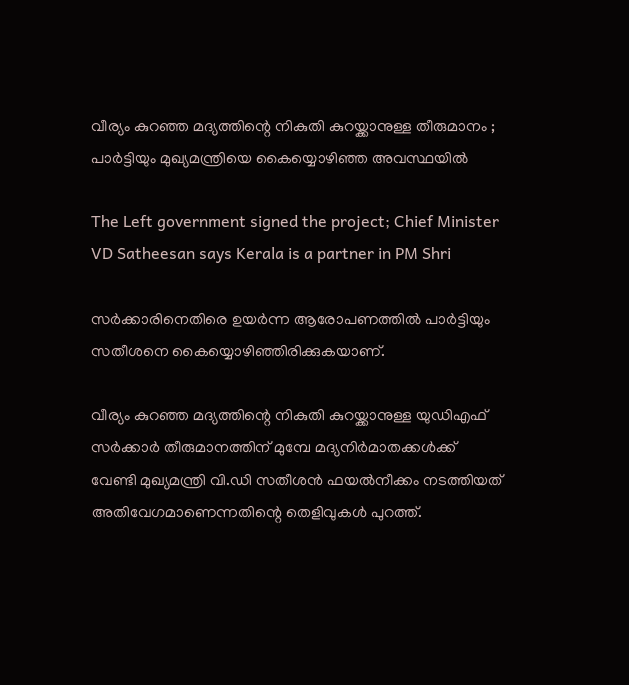വീര്യം കുറഞ്ഞ മദ്യത്തിന്റെ നികുതി കുറയ്ക്കാനുള്ള തീരുമാനം ; പാര്‍ട്ടിയും മുഖ്യമന്ത്രിയെ കൈയ്യൊഴിഞ്ഞ അവസ്ഥയില്‍

The Left government signed the project; Chief Minister VD Satheesan says Kerala is a partner in PM Shri

സര്‍ക്കാരിനെതിരെ ഉയര്‍ന്ന ആരോപണത്തില്‍ പാര്‍ട്ടിയും സതീശനെ കൈയ്യൊഴിഞ്ഞിരിക്കുകയാണ്.

വീര്യം കുറഞ്ഞ മദ്യത്തിന്റെ നികുതി കുറയ്ക്കാനുള്ള യുഡിഎഫ് സര്‍ക്കാര്‍ തീരുമാനത്തിന് മുമ്പേ മദ്യനിര്‍മാതക്കള്‍ക്ക് വേണ്ടി മുഖ്യമന്ത്രി വി.ഡി സതീശന്‍ ഫയല്‍നീക്കം നടത്തിയത് അതിവേഗമാണെന്നതിന്റെ തെളിവുകള്‍ പുറത്ത്.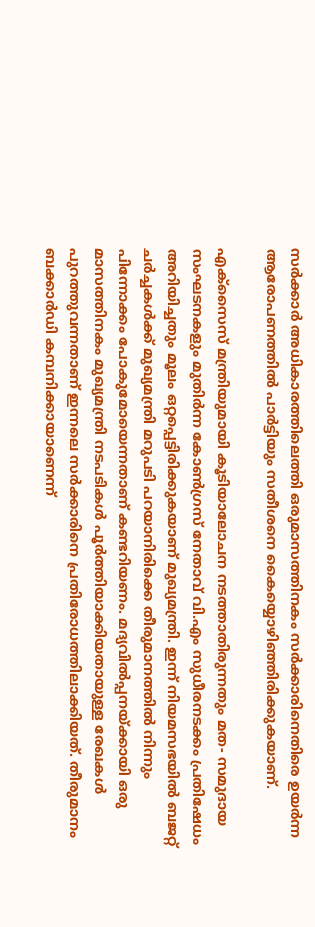സര്‍ക്കാര്‍ അധികാരത്തിലെത്തി ഒരുമാസത്തിനകം സര്‍ക്കാരിനെതിരെ ഉയര്‍ന്ന ആരോപണത്തില്‍ പാര്‍ട്ടിയും സതീശനെ കൈയ്യൊഴിഞ്ഞിരിക്കുകയാണ്.

എക്‌സൈസ് മന്ത്രിയുമായി കൂടിയാലോചന നടത്താതിരുന്നതും മത- സമുദായ സംഘടനകളും മുതിര്‍ന്ന കോണ്‍ഗ്രസ് നേതാവ് വി.എം സുധീരനടക്കം പ്രതിഷേധം അറിയിച്ചതും മൂലം ഒറ്റപ്പെട്ടിരിക്കുകയാണ് മുഖ്യമന്ത്രി. ഇന്ന് നിയമസഭയില്‍ ബജറ്റ് ചര്‍ച്ചകള്‍ക്ക് മുഖ്യമന്ത്രി മറുപടി പറയാനിരിക്കെ തീരുമാനത്തില്‍ നിന്നും പിന്നോക്കം പോകുമോയെന്നതാണ് കണ്ടറിയണം. മദ്യവില്‍പ്പനയ്ക്കായി ഒരു മാസത്തിനകം മുഖ്യമന്ത്രി നടപടികള്‍ പൂര്‍ത്തിയാക്കിയതായുള്ള രേഖകള്‍ പുറത്തുവന്നതാണ് ഇന്നലെ സര്‍ക്കാരിനെ പ്രതിരോധത്തിലാക്കിയത്. തീരുമാനം ബക്കാര്‍ഡി കമ്പനിക്കായാണെന്ന്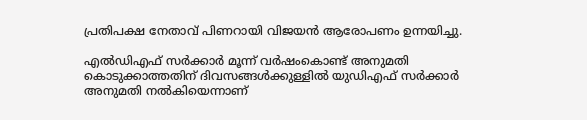പ്രതിപക്ഷ നേതാവ് പിണറായി വിജയന്‍ ആരോപണം ഉന്നയിച്ചു.

എല്‍ഡിഎഫ് സര്‍ക്കാര്‍ മൂന്ന് വര്‍ഷംകൊണ്ട് അനുമതി കൊടുക്കാത്തതിന് ദിവസങ്ങള്‍ക്കുള്ളില്‍ യുഡിഎഫ് സര്‍ക്കാര്‍ അനുമതി നല്‍കിയെന്നാണ്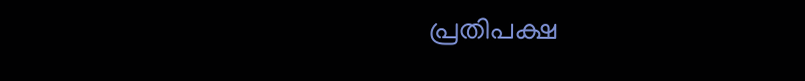പ്രതിപക്ഷ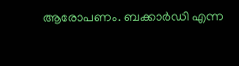ആരോപണം. ബക്കാര്‍ഡി എന്ന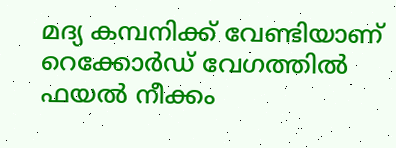മദ്യ കമ്പനിക്ക് വേണ്ടിയാണ് റെക്കോര്‍ഡ് വേഗത്തില്‍ ഫയല്‍ നീക്കം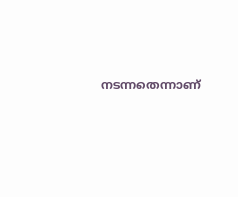നടന്നതെന്നാണ്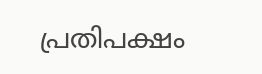പ്രതിപക്ഷം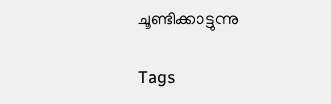ചൂണ്ടിക്കാട്ടുന്നു

Tags